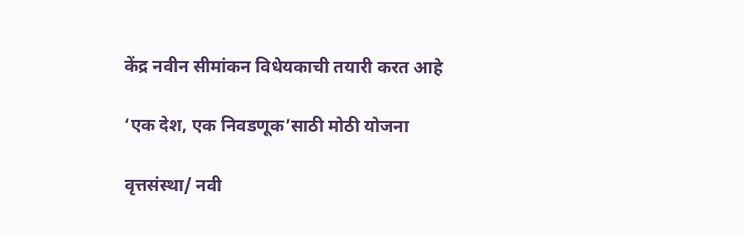केंद्र नवीन सीमांकन विधेयकाची तयारी करत आहे

‘एक देश, एक निवडणूक’साठी मोठी योजना

वृत्तसंस्था/ नवी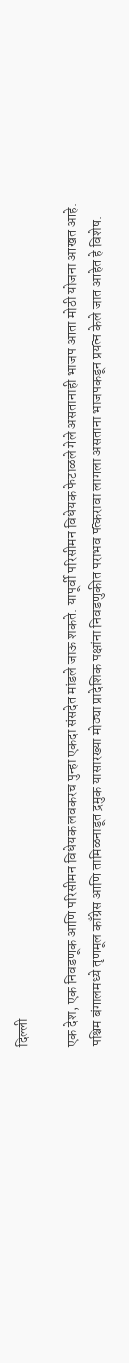दिल्ली

एक देश, एक निवडणूक आणि परिसीमन विधेयक लवकरच पुन्हा एकदा संसदेत मांडले जाऊ शकते. यापूर्वी परिसीमन विधेयक फेटाळले गेले असतानाही भाजप आता मोठी योजना आखत आहे. पश्चिम बंगालमध्ये तृणमूल काँग्रेस आणि तामिळनाडूत द्रमुक यासारख्या मोठ्या प्रादेशिक पक्षांना निवडणुकीत पराभव पत्करावा लागला असताना भाजपकडून प्रयत्न केले जात आहेत हे विशेष.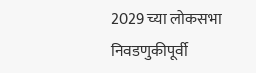2029 च्या लोकसभा निवडणुकीपूर्वी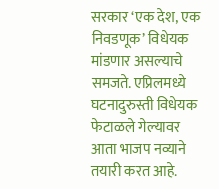सरकार ‘एक देश, एक निवडणूक’ विधेयक मांडणार असल्याचे समजते. एप्रिलमध्ये घटनादुरुस्ती विधेयक फेटाळले गेल्यावर आता भाजप नव्याने तयारी करत आहे.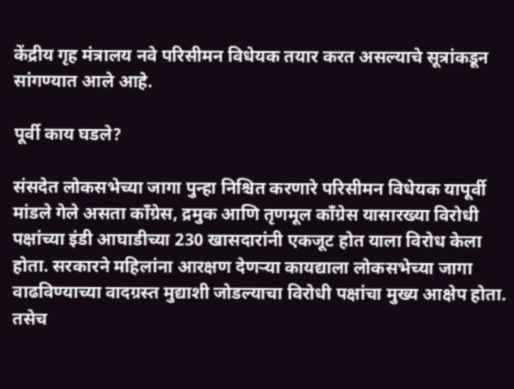केंद्रीय गृह मंत्रालय नवे परिसीमन विधेयक तयार करत असल्याचे सूत्रांकडून सांगण्यात आले आहे.

पूर्वी काय घडले?

संसदेत लोकसभेच्या जागा पुन्हा निश्चित करणारे परिसीमन विधेयक यापूर्वी मांडले गेले असता काँग्रेस, द्रमुक आणि तृणमूल काँग्रेस यासारख्या विरोधी पक्षांच्या इंडी आघाडीच्या 230 खासदारांनी एकजूट होत याला विरोध केला होता. सरकारने महिलांना आरक्षण देणऱ्या कायद्याला लोकसभेच्या जागा वाढविण्याच्या वादग्रस्त मुद्याशी जोडल्याचा विरोधी पक्षांचा मुख्य आक्षेप होता. तसेच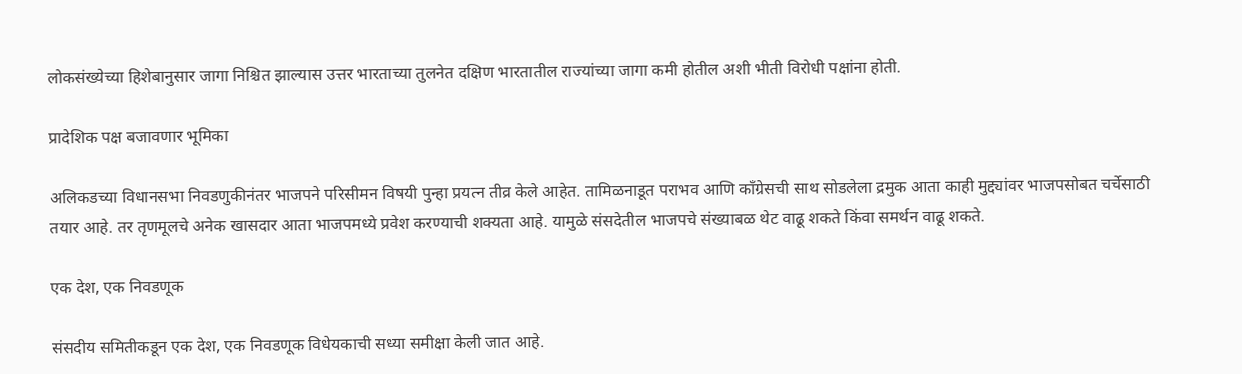लोकसंख्येच्या हिशेबानुसार जागा निश्चित झाल्यास उत्तर भारताच्या तुलनेत दक्षिण भारतातील राज्यांच्या जागा कमी होतील अशी भीती विरोधी पक्षांना होती.

प्रादेशिक पक्ष बजावणार भूमिका

अलिकडच्या विधानसभा निवडणुकीनंतर भाजपने परिसीमन विषयी पुन्हा प्रयत्न तीव्र केले आहेत. तामिळनाडूत पराभव आणि काँग्रेसची साथ सोडलेला द्रमुक आता काही मुद्द्यांवर भाजपसोबत चर्चेसाठी तयार आहे. तर तृणमूलचे अनेक खासदार आता भाजपमध्ये प्रवेश करण्याची शक्यता आहे. यामुळे संसदेतील भाजपचे संख्याबळ थेट वाढू शकते किंवा समर्थन वाढू शकते.

एक देश, एक निवडणूक

संसदीय समितीकडून एक देश, एक निवडणूक विधेयकाची सध्या समीक्षा केली जात आहे.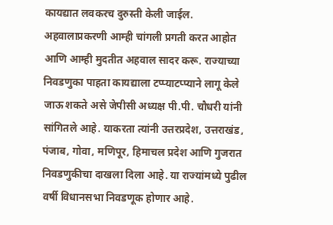कायद्यात लवकरच दुरुस्ती केली जाईल. अहवालाप्रकरणी आम्ही चांगली प्रगती करत आहोत आणि आम्ही मुदतीत अहवाल सादर करू. राज्याच्या निवडणुका पाहता कायद्याला टप्प्याटप्प्याने लागू केले जाऊ शकते असे जेपीसी अध्यक्ष पी.पी. चौधरी यांनी सांगितले आहे. याकरता त्यांनी उत्तरप्रदेश, उत्तराखंड, पंजाब, गोवा, मणिपूर, हिमाचल प्रदेश आणि गुजरात निवडणुकीचा दाखला दिला आहे. या राज्यांमध्ये पुढील वर्षी विधानसभा निवडणूक होणार आहे.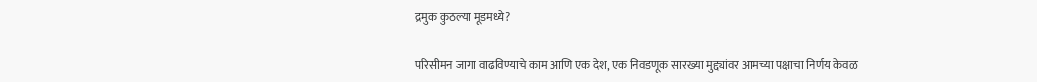द्रमुक कुठल्या मूडमध्ये?

परिसीमन जागा वाढविण्याचे काम आणि एक देश, एक निवडणूक सारख्या मुद्द्यांवर आमच्या पक्षाचा निर्णय केवळ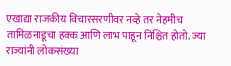एखाद्या राजकीय विचारसरणीवर नव्हे तर नेहमीच तामिळनाडूचा हक्क आणि लाभ पाहून निश्चित होतो. ज्या राज्यांनी लोकसंख्या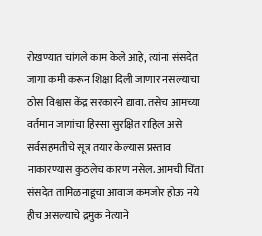रोखण्यात चांगले काम केले आहे, त्यांना संसदेत जागा कमी करून शिक्षा दिली जाणार नसल्याचा ठोस विश्वास केंद्र सरकारने द्यावा. तसेच आमच्या वर्तमान जागांचा हिस्सा सुरक्षित राहिल असे सर्वसहमतीचे सूत्र तयार केल्यास प्रस्ताव नाकारण्यास कुठलेच कारण नसेल. आमची चिंता संसदेत तामिळनाडूचा आवाज कमजोर होऊ नये हीच असल्याचे द्रमुक नेत्याने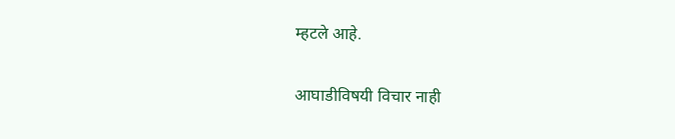म्हटले आहे.

आघाडीविषयी विचार नाही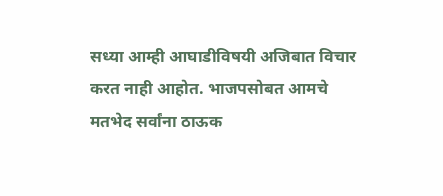सध्या आम्ही आघाडीविषयी अजिबात विचार करत नाही आहोत. भाजपसोबत आमचे मतभेद सर्वांना ठाऊक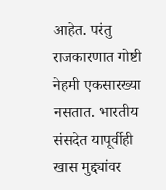आहेत. परंतु राजकारणात गोष्टी नेहमी एकसारख्या नसतात. भारतीय संसदेत यापूर्वीही खास मुद्द्यांवर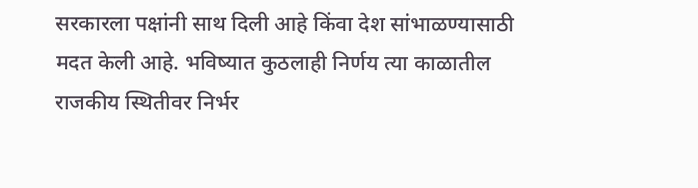सरकारला पक्षांनी साथ दिली आहे किंवा देश सांभाळण्यासाठी मदत केली आहे. भविष्यात कुठलाही निर्णय त्या काळातील राजकीय स्थितीवर निर्भर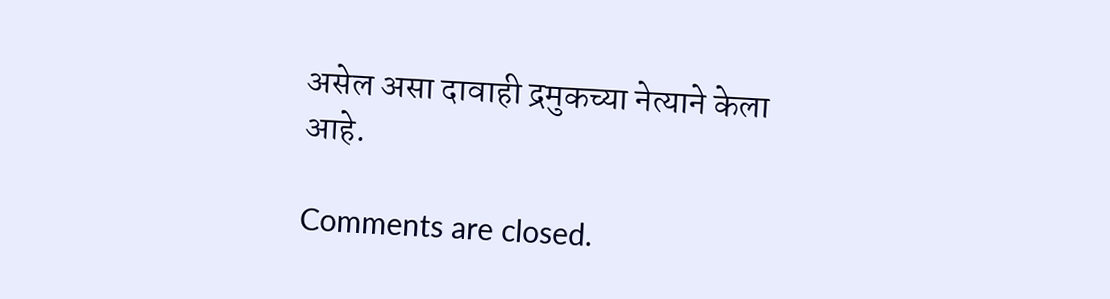असेल असा दावाही द्रमुकच्या नेत्याने केला आहे.

Comments are closed.